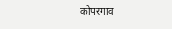कोपरगाव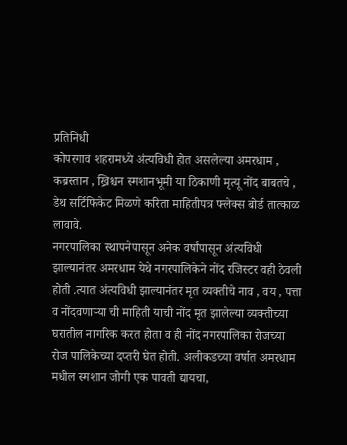प्रतिनिधी
कोपरगाव शहरामध्ये अंत्यविधी होत असलेल्या अमरधाम , कब्रस्तान , ख्रिश्चन स्मशानभूमी या ठिकाणी मृत्यू नोंद बाबतचे , डेथ सर्टिफिकेट मिळणे करिता माहितीपत्र फ्लेक्स बोर्ड तात्काळ लावावे.
नगरपालिका स्थापनेपासून अनेक वर्षांपासून अंत्यविधी झाल्यानंतर अमरधाम येथे नगरपालिकेने नोंद रजिस्टर वही ठेवली होती .त्यात अंत्यविधी झाल्यानंतर मृत व्यक्तीचे नाव , वय , पत्ता व नोंदवणाऱ्या ची माहिती याची नोंद मृत झालेल्या व्यक्तीच्या घरातील नागरिक करत होता व ही नोंद नगरपालिका रोजच्या रोज पालिकेच्या दप्तरी घेत होती. अलीकडच्या वर्षात अमरधाम मधील स्मशान जोगी एक पावती द्यायचा,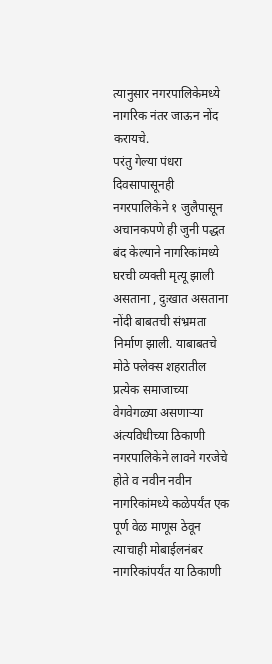त्यानुसार नगरपालिकेमध्ये नागरिक नंतर जाऊन नोंद करायचे.
परंतु गेल्या पंधरा दिवसापासूनही नगरपालिकेने १ जुलैपासून अचानकपणे ही जुनी पद्धत बंद केल्याने नागरिकांमध्ये घरची व्यक्ती मृत्यू झाली असताना , दुःखात असताना नोंदी बाबतची संभ्रमता निर्माण झाली. याबाबतचे मोठे फ्लेक्स शहरातील प्रत्येक समाजाच्या वेगवेगळ्या असणाऱ्या अंत्यविधीच्या ठिकाणी नगरपालिकेने लावने गरजेचे होते व नवीन नवीन नागरिकांमध्ये कळेपर्यंत एक पूर्ण वेळ माणूस ठेवून त्याचाही मोबाईलनंबर नागरिकांपर्यंत या ठिकाणी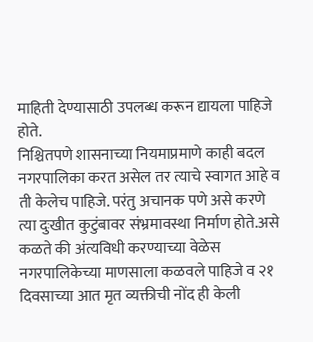माहिती देण्यासाठी उपलब्ध करून द्यायला पाहिजे होते.
निश्चितपणे शासनाच्या नियमाप्रमाणे काही बदल नगरपालिका करत असेल तर त्याचे स्वागत आहे व ती केलेच पाहिजे. परंतु अचानक पणे असे करणे त्या दुःखीत कुटुंबावर संभ्रमावस्था निर्माण होते.असे कळते की अंत्यविधी करण्याच्या वेळेस नगरपालिकेच्या माणसाला कळवले पाहिजे व २१ दिवसाच्या आत मृत व्यक्तीची नोंद ही केली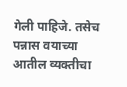गेली पाहिजे. तसेच पन्नास वयाच्या आतील व्यक्तीचा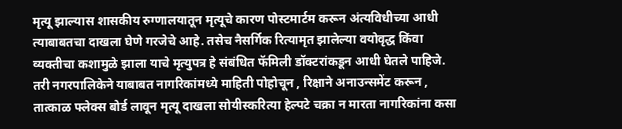मृत्यू झाल्यास शासकीय रुग्णालयातून मृत्यूचे कारण पोस्टमार्टम करून अंत्यविधीच्या आधी त्याबाबतचा दाखला घेणे गरजेचे आहे. तसेच नैसर्गिक रित्यामृत झालेल्या वयोवृद्ध किंवा व्यक्तीचा कशामुळे झाला याचे मृत्युपत्र हे संबंधित फॅमिली डॉक्टरांकडून आधी घेतले पाहिजे.
तरी नगरपालिकेने याबाबत नागरिकांमध्ये माहिती पोहोचून , रिक्षाने अनाउन्समेंट करून , तात्काळ फ्लेक्स बोर्ड लावून मृत्यू दाखला सोयीस्करित्या हेल्पटे चक्रा न मारता नागरिकांना कसा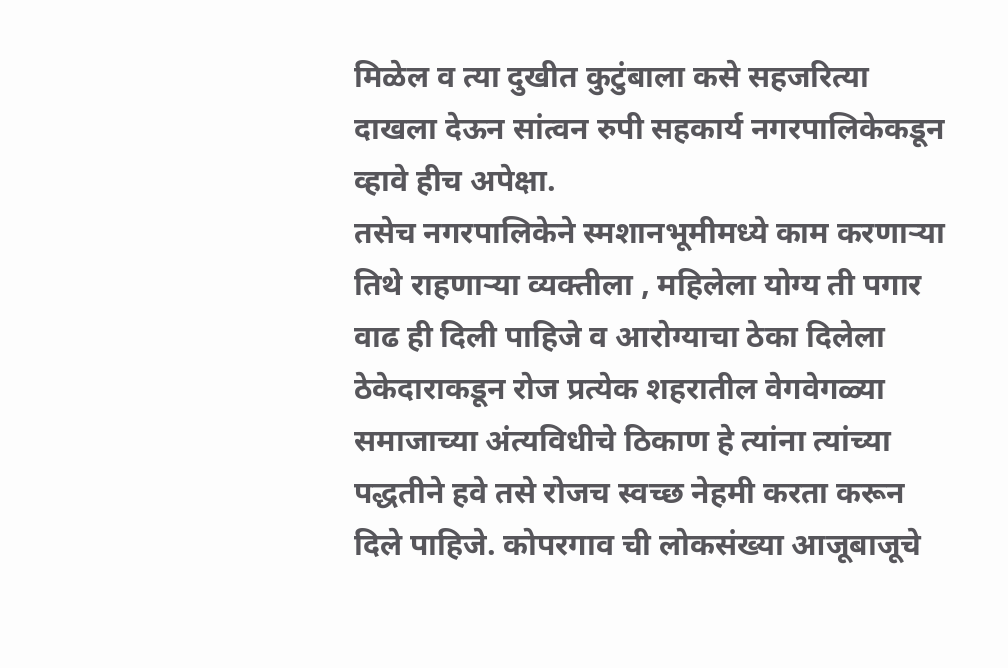मिळेल व त्या दुखीत कुटुंबाला कसे सहजरित्या दाखला देऊन सांत्वन रुपी सहकार्य नगरपालिकेकडून व्हावे हीच अपेक्षा.
तसेच नगरपालिकेने स्मशानभूमीमध्ये काम करणाऱ्या तिथे राहणाऱ्या व्यक्तीला , महिलेला योग्य ती पगार वाढ ही दिली पाहिजे व आरोग्याचा ठेका दिलेला ठेकेदाराकडून रोज प्रत्येक शहरातील वेगवेगळ्या समाजाच्या अंत्यविधीचे ठिकाण हे त्यांना त्यांच्या पद्धतीने हवे तसे रोजच स्वच्छ नेहमी करता करून दिले पाहिजे. कोपरगाव ची लोकसंख्या आजूबाजूचे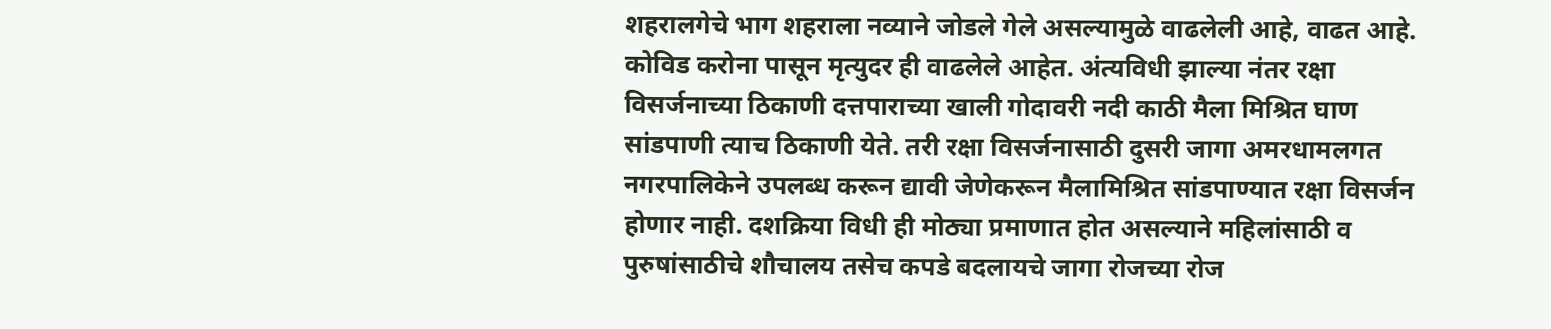शहरालगेचे भाग शहराला नव्याने जोडले गेले असल्यामुळे वाढलेली आहे, वाढत आहे. कोविड करोना पासून मृत्युदर ही वाढलेले आहेत. अंत्यविधी झाल्या नंतर रक्षा विसर्जनाच्या ठिकाणी दत्तपाराच्या खाली गोदावरी नदी काठी मैला मिश्रित घाण सांडपाणी त्याच ठिकाणी येते. तरी रक्षा विसर्जनासाठी दुसरी जागा अमरधामलगत नगरपालिकेने उपलब्ध करून द्यावी जेणेकरून मैलामिश्रित सांडपाण्यात रक्षा विसर्जन होणार नाही. दशक्रिया विधी ही मोठ्या प्रमाणात होत असल्याने महिलांसाठी व पुरुषांसाठीचे शौचालय तसेच कपडे बदलायचे जागा रोजच्या रोज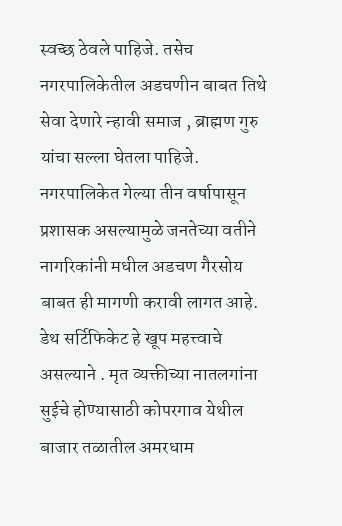स्वच्छ ठेवले पाहिजे. तसेच नगरपालिकेतील अडचणीन बाबत तिथे सेवा देणारे न्हावी समाज , ब्राह्मण गुरु यांचा सल्ला घेतला पाहिजे.
नगरपालिकेत गेल्या तीन वर्षापासून प्रशासक असल्यामुळे जनतेच्या वतीने नागरिकांनी मधील अडचण गैरसोय बाबत ही मागणी करावी लागत आहे. डेथ सर्टिफिकेट हे खूप महत्त्वाचे असल्याने . मृत व्यक्तीच्या नातलगांना सुईचे होण्यासाठी कोपरगाव येथील बाजार तळातील अमरधाम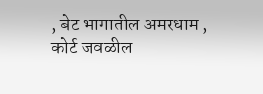, बेट भागातील अमरधाम , कोर्ट जवळील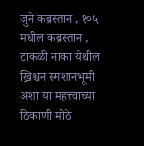जुने कब्रस्तान , १०५ मधील कब्रस्तान , टाकळी नाका येथील ख्रिश्चन स्मशानभूमी अशा या महत्त्वाच्या ठिकाणी मोठे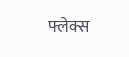फ्लेक्स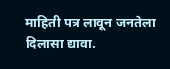माहिती पत्र लावून जनतेला दिलासा द्यावा.